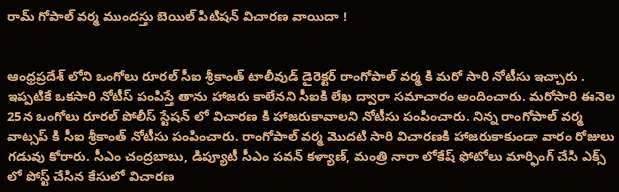రామ్ గోపాల్ వర్మ ముందస్తు బెయిల్ పిటిషన్ విచారణ వాయిదా !


ఆంధ్రప్రదేశ్ లోని ఒంగోలు రూరల్ సీఐ శ్రీకాంత్ టాలీవుడ్ డైరెక్టర్ రాంగోపాల్ వర్మ కి మరో సారి నోటీసు ఇచ్చారు . ఇప్పటికే ఒకసారి నోటీస్ పంపిస్తే తాను హాజరు కాలేనని సీఐకి లేఖ ద్వారా సమాచారం అందించారు. మరోసారి ఈనెల 25న ఒంగోలు రూరల్ పోలీస్ స్టేషన్ లో విచారణ కి హాజరుకావాలని నోటీసు పంపించారు. నిన్న రాంగోపాల్ వర్మ వాట్సప్ కి సీఐ శ్రీకాంత్ నోటీసు పంపించారు. రాంగోపాల్ వర్మ మొదటి సారి విచారణకి హాజరుకాకుండా వారం రోజులు గడువు కోరారు. సీఎం చంద్రబాబు, డిప్యూటీ సీఎం పవన్ కళ్యాణ్, మంత్రి నారా లోకేష్ ఫోటోలు మార్ఫింగ్ చేసి ఎక్స్ లో పోస్ట్ చేసిన కేసులో విచారణ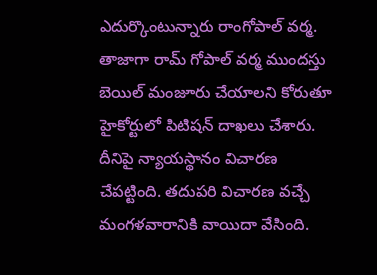ఎదుర్కొంటున్నారు రాంగోపాల్ వర్మ. తాజాగా రామ్ గోపాల్ వర్మ ముందస్తు బెయిల్ మంజూరు చేయాలని కోరుతూ హైకోర్టులో పిటిషన్ దాఖలు చేశారు. దీనిపై న్యాయస్థానం విచారణ చేపట్టింది. తదుపరి విచారణ వచ్చే మంగళవారానికి వాయిదా వేసింది.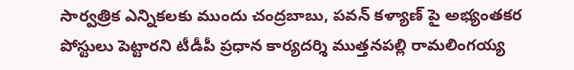సార్వత్రిక ఎన్నికలకు ముందు చంద్రబాబు, పవన్ కళ్యాణ్ పై అభ్యంతకర పోస్టులు పెట్టారని టీడీపీ ప్రధాన కార్యదర్శి ముత్తనపల్లి రామలింగయ్య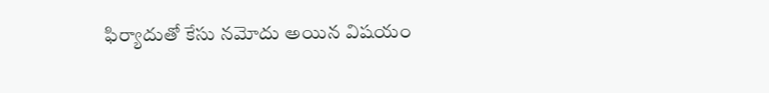ఫిర్యాదుతో కేసు నమోదు అయిన విషయం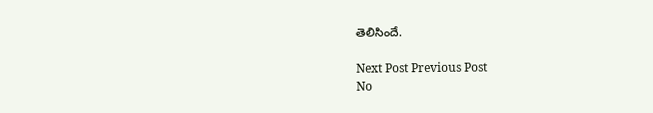తెలిసిందే.

Next Post Previous Post
No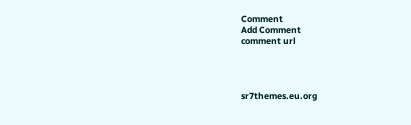Comment
Add Comment
comment url




sr7themes.eu.org